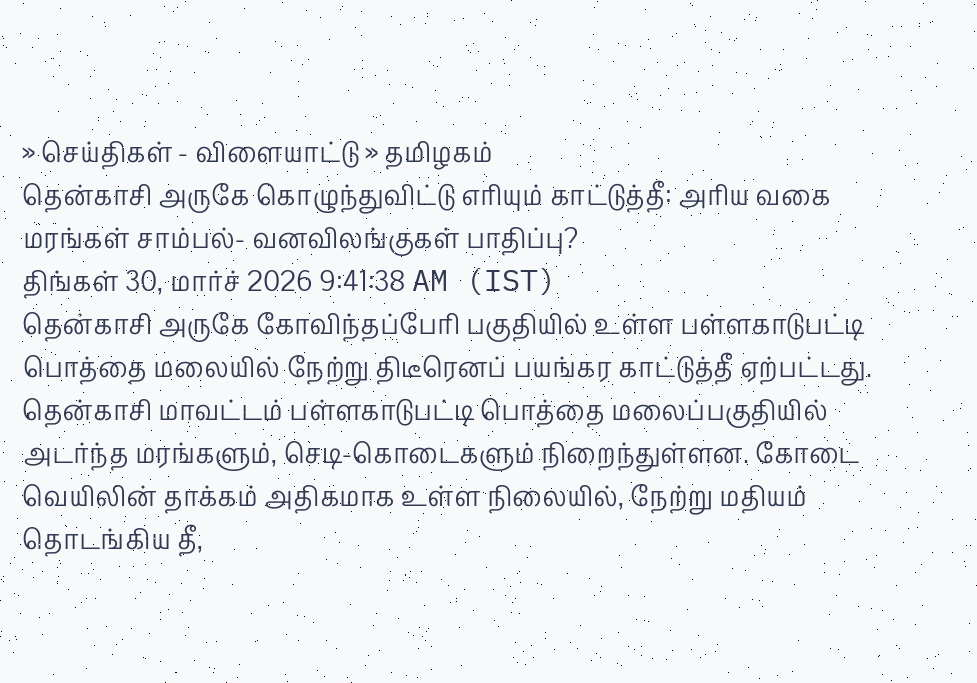» செய்திகள் - விளையாட்டு » தமிழகம்
தென்காசி அருகே கொழுந்துவிட்டு எரியும் காட்டுத்தீ: அரிய வகை மரங்கள் சாம்பல்- வனவிலங்குகள் பாதிப்பு?
திங்கள் 30, மார்ச் 2026 9:41:38 AM (IST)
தென்காசி அருகே கோவிந்தப்பேரி பகுதியில் உள்ள பள்ளகாடுபட்டி பொத்தை மலையில் நேற்று திடீரெனப் பயங்கர காட்டுத்தீ ஏற்பட்டது.
தென்காசி மாவட்டம் பள்ளகாடுபட்டி பொத்தை மலைப்பகுதியில் அடர்ந்த மரங்களும், செடி-கொடைகளும் நிறைந்துள்ளன. கோடை வெயிலின் தாக்கம் அதிகமாக உள்ள நிலையில், நேற்று மதியம் தொடங்கிய தீ,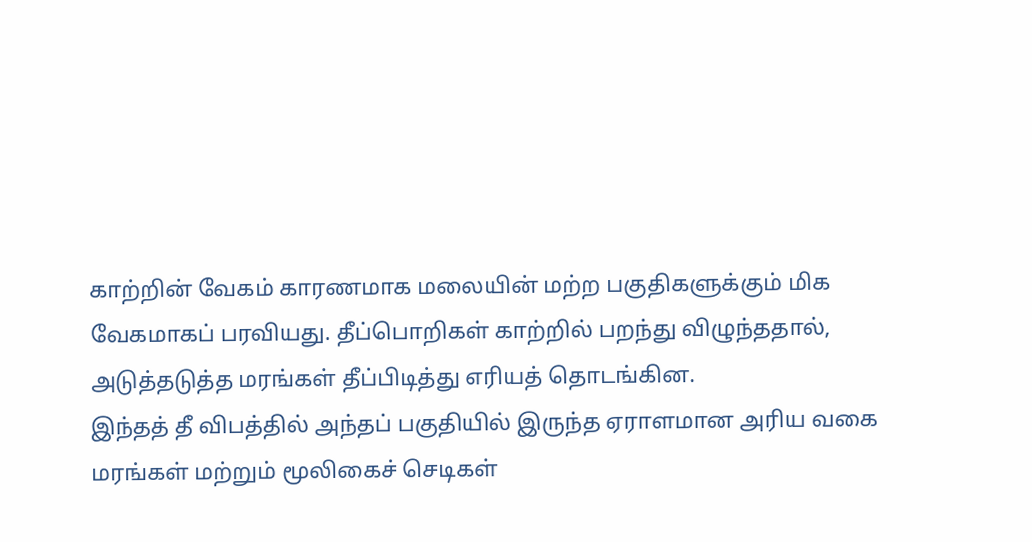காற்றின் வேகம் காரணமாக மலையின் மற்ற பகுதிகளுக்கும் மிக வேகமாகப் பரவியது. தீப்பொறிகள் காற்றில் பறந்து விழுந்ததால், அடுத்தடுத்த மரங்கள் தீப்பிடித்து எரியத் தொடங்கின.
இந்தத் தீ விபத்தில் அந்தப் பகுதியில் இருந்த ஏராளமான அரிய வகை மரங்கள் மற்றும் மூலிகைச் செடிகள்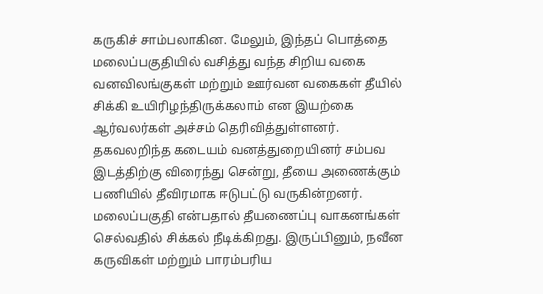கருகிச் சாம்பலாகின. மேலும், இந்தப் பொத்தை மலைப்பகுதியில் வசித்து வந்த சிறிய வகை வனவிலங்குகள் மற்றும் ஊர்வன வகைகள் தீயில் சிக்கி உயிரிழந்திருக்கலாம் என இயற்கை ஆர்வலர்கள் அச்சம் தெரிவித்துள்ளனர்.
தகவலறிந்த கடையம் வனத்துறையினர் சம்பவ இடத்திற்கு விரைந்து சென்று, தீயை அணைக்கும் பணியில் தீவிரமாக ஈடுபட்டு வருகின்றனர். மலைப்பகுதி என்பதால் தீயணைப்பு வாகனங்கள் செல்வதில் சிக்கல் நீடிக்கிறது. இருப்பினும், நவீன கருவிகள் மற்றும் பாரம்பரிய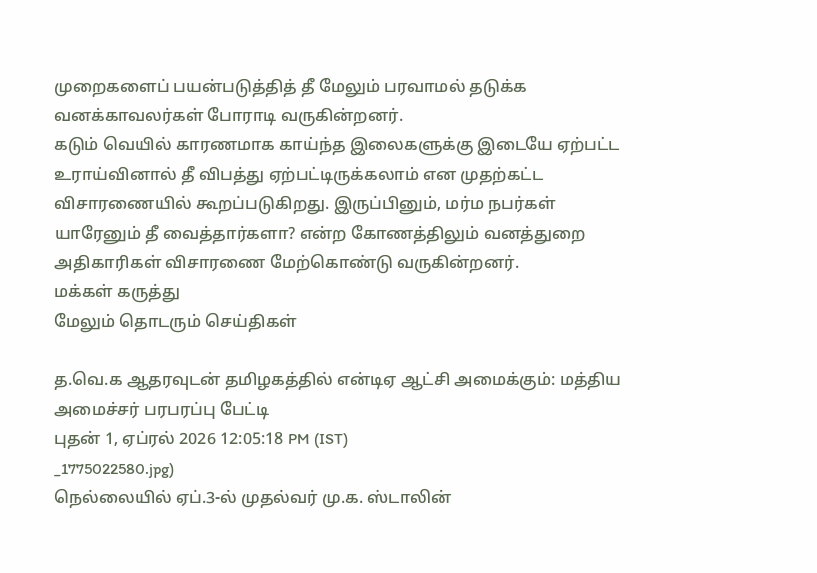முறைகளைப் பயன்படுத்தித் தீ மேலும் பரவாமல் தடுக்க வனக்காவலர்கள் போராடி வருகின்றனர்.
கடும் வெயில் காரணமாக காய்ந்த இலைகளுக்கு இடையே ஏற்பட்ட உராய்வினால் தீ விபத்து ஏற்பட்டிருக்கலாம் என முதற்கட்ட விசாரணையில் கூறப்படுகிறது. இருப்பினும், மர்ம நபர்கள் யாரேனும் தீ வைத்தார்களா? என்ற கோணத்திலும் வனத்துறை அதிகாரிகள் விசாரணை மேற்கொண்டு வருகின்றனர்.
மக்கள் கருத்து
மேலும் தொடரும் செய்திகள்

த.வெ.க ஆதரவுடன் தமிழகத்தில் என்டிஏ ஆட்சி அமைக்கும்: மத்திய அமைச்சர் பரபரப்பு பேட்டி
புதன் 1, ஏப்ரல் 2026 12:05:18 PM (IST)
_1775022580.jpg)
நெல்லையில் ஏப்.3-ல் முதல்வர் மு.க. ஸ்டாலின்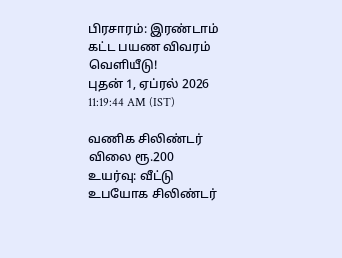பிரசாரம்: இரண்டாம் கட்ட பயண விவரம் வெளியீடு!
புதன் 1, ஏப்ரல் 2026 11:19:44 AM (IST)

வணிக சிலிண்டர் விலை ரூ.200 உயர்வு: வீட்டு உபயோக சிலிண்டர்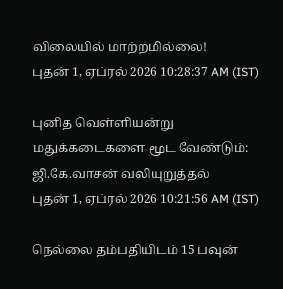விலையில் மாற்றமில்லை!
புதன் 1, ஏப்ரல் 2026 10:28:37 AM (IST)

புனித வெள்ளியன்று மதுக்கடைகளை மூட வேண்டும்: ஜி.கே.வாசன் வலியுறுத்தல்
புதன் 1, ஏப்ரல் 2026 10:21:56 AM (IST)

நெல்லை தம்பதியிடம் 15 பவுன்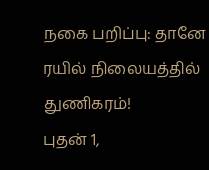நகை பறிப்பு: தானே ரயில் நிலையத்தில் துணிகரம்!
புதன் 1,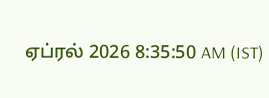ஏப்ரல் 2026 8:35:50 AM (IST)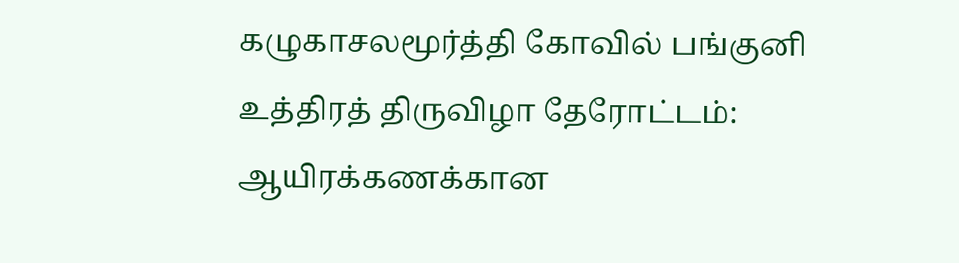கழுகாசலமூர்த்தி கோவில் பங்குனி உத்திரத் திருவிழா தேரோட்டம்: ஆயிரக்கணக்கான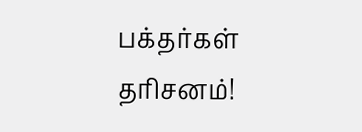பக்தர்கள் தரிசனம்!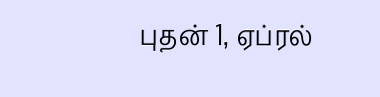புதன் 1, ஏப்ரல்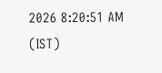2026 8:20:51 AM (IST)